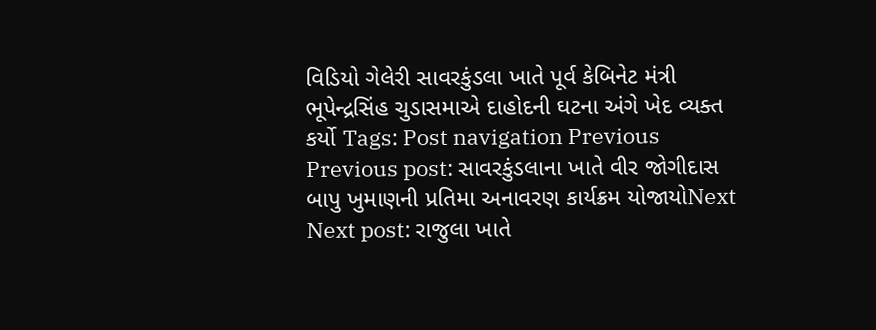વિડિયો ગેલેરી સાવરકુંડલા ખાતે પૂર્વ કેબિનેટ મંત્રી ભૂપેન્દ્રસિંહ ચુડાસમાએ દાહોદની ઘટના અંગે ખેદ વ્યક્ત કર્યો Tags: Post navigation Previous Previous post: સાવરકુંડલાના ખાતે વીર જોગીદાસ બાપુ ખુમાણની પ્રતિમા અનાવરણ કાર્યક્રમ યોજાયોNext Next post: રાજુલા ખાતે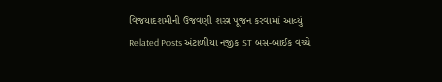વિજયાદશમીની ઉજવણી શસ્ત્ર પૂજન કરવામાં આવ્યું Related Posts અંટાળીયા નજીક ST બસ-બાઈક વચ્ચે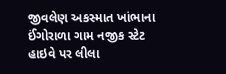જીવલેણ અકસ્માત ખાંભાના ઈંગોરાળા ગામ નજીક સ્ટેટ હાઇવે પર લીલા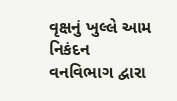વૃક્ષનું ખુલ્લે આમ નિકંદન વનવિભાગ દ્વારા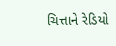ચિત્તાને રેડિયો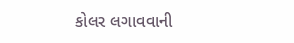કોલર લગાવવાની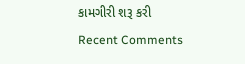કામગીરી શરૂ કરી
Recent Comments